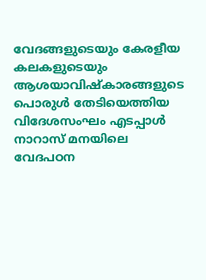വേദങ്ങളുടെയും കേരളീയ കലകളുടെയും ആശയാവിഷ്കാരങ്ങളുടെ പൊരുൾ തേടിയെത്തിയ വിദേശസംഘം എടപ്പാൾ നാറാസ് മനയിലെ വേദപഠന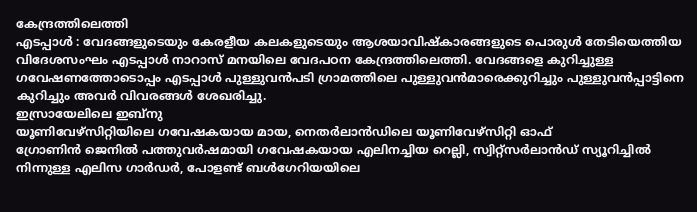കേന്ദ്രത്തിലെത്തി
എടപ്പാൾ : വേദങ്ങളുടെയും കേരളീയ കലകളുടെയും ആശയാവിഷ്കാരങ്ങളുടെ പൊരുൾ തേടിയെത്തിയ വിദേശസംഘം എടപ്പാൾ നാറാസ് മനയിലെ വേദപഠന കേന്ദ്രത്തിലെത്തി. വേദങ്ങളെ കുറിച്ചുള്ള ഗവേഷണത്തോടൊപ്പം എടപ്പാൾ പുള്ളുവൻപടി ഗ്രാമത്തിലെ പുള്ളുവൻമാരെക്കുറിച്ചും പുള്ളുവൻപ്പാട്ടിനെ കുറിച്ചും അവർ വിവരങ്ങൾ ശേഖരിച്ചു.
ഇസ്രായേലിലെ ഇബ്നു
യൂണിവേഴ്സിറ്റിയിലെ ഗവേഷകയായ മായ, നെതർലാൻഡിലെ യൂണിവേഴ്സിറ്റി ഓഫ്
ഗ്രോണിൻ ജെനിൽ പത്തുവർഷമായി ഗവേഷകയായ എലിനച്ചിയ റെല്ലി, സ്വിറ്റ്സർലാൻഡ് സ്യൂറിച്ചിൽ നിന്നുള്ള എലിസ ഗാർഡർ, പോളണ്ട് ബൾഗേറിയയിലെ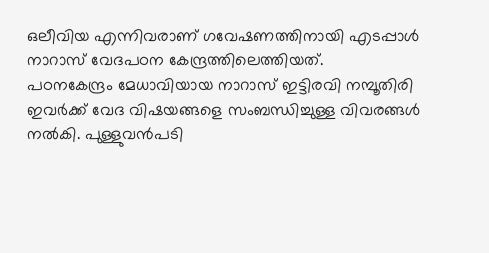ഒലീവിയ എന്നിവരാണ് ഗവേഷണത്തിനായി എടപ്പാൾ നാറാസ് വേദപഠന കേന്ദ്രത്തിലെത്തിയത്.
പഠനകേന്ദ്രം മേധാവിയായ നാറാസ് ഇട്ടിരവി നമ്പൂതിരി ഇവർക്ക് വേദ വിഷയങ്ങളെ സംബന്ധിച്ചുള്ള വിവരങ്ങൾ നൽകി. പുള്ളുവൻപടി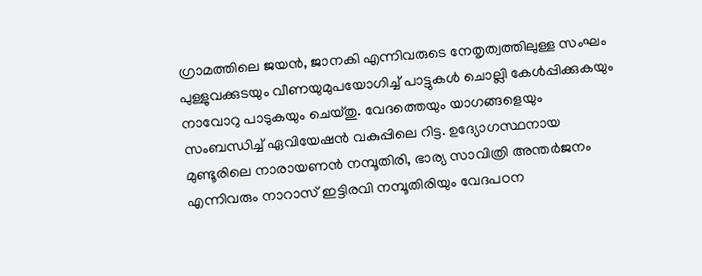ഗ്രാമത്തിലെ ജയൻ, ജാനകി എന്നിവരുടെ നേതൃത്വത്തിലുള്ള സംഘം പുള്ളുവക്കുടയും വീണയുമുപയോഗിച്ച് പാട്ടുകൾ ചൊല്ലി കേൾപ്പിക്കുകയും നാവോറു പാടുകയും ചെയ്തു. വേദത്തെയും യാഗങ്ങളെയും സംബന്ധിച്ച് ഏവിയേഷൻ വകുപ്പിലെ റിട്ട. ഉദ്യോഗസ്ഥനായ മുണ്ടൂരിലെ നാരായണൻ നമ്പൂതിരി, ഭാര്യ സാവിത്രി അന്തർജനം എന്നിവരും നാറാസ് ഇട്ടിരവി നമ്പൂതിരിയും വേദപഠന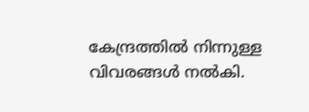കേന്ദ്രത്തിൽ നിന്നുള്ള വിവരങ്ങൾ നൽകി.